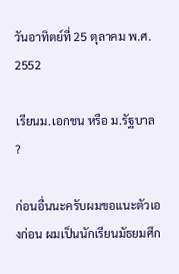วันอาทิตย์ที่ 25 ตุลาคม พ.ศ. 2552

เรียนม.เอกชน หรือ ม.รัฐบาล ?

ก่อนอื่นนะครับผมขอแนะตัวเองก่อน ผมเป็นนักเรียนมัธยมศึก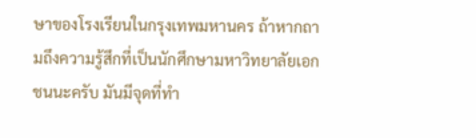ษาของโรงเรียนในกรุงเทพมหานคร ถ้าหากถามถึงความรู้สึกที่เป็นนักศึกษามหาวิทยาลัยเอกชนนะครับ มันมีจุดที่ทำ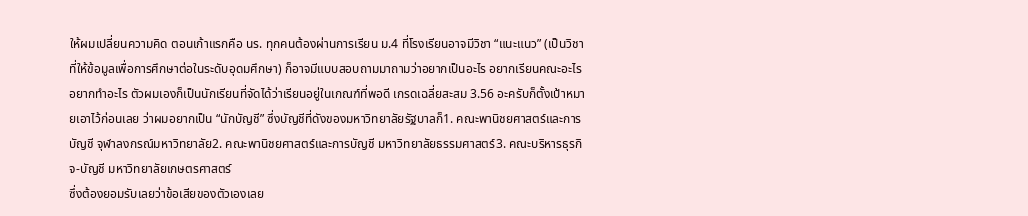ให้ผมเปลี่ยนความคิด ตอนเก้าแรกคือ นร. ทุกคนต้องผ่านการเรียน ม.4 ที่โรงเรียนอาจมีวิชา “แนะแนว” (เป็นวิชาที่ให้ข้อมูลเพื่อการศึกษาต่อในระดับอุดมศึกษา) ก็อาจมีแบบสอบถามมาถามว่าอยากเป็นอะไร อยากเรียนคณะอะไร อยากทำอะไร ตัวผมเองก็เป็นนักเรียนที่จัดได้ว่าเรียนอยู่ในเกณฑ์ที่พอดี เกรดเฉลี่ยสะสม 3.56 อะครับก็ตั้งเป้าหมายเอาไว้ก่อนเลย ว่าผมอยากเป็น “นักบัญชี” ซึ่งบัญชีที่ดังของมหาวิทยาลัยรัฐบาลก็1. คณะพานิชยศาสตร์และการบัญชี จุฬาลงกรณ์มหาวิทยาลัย2. คณะพานิชยศาสตร์และการบัญชี มหาวิทยาลัยธรรมศาสตร์3. คณะบริหารธุรกิจ-บัญชี มหาวิทยาลัยเกษตรศาสตร์
ซึ่งต้องยอมรับเลยว่าข้อเสียของตัวเองเลย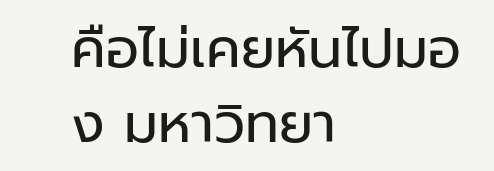คือไม่เคยหันไปมอง มหาวิทยา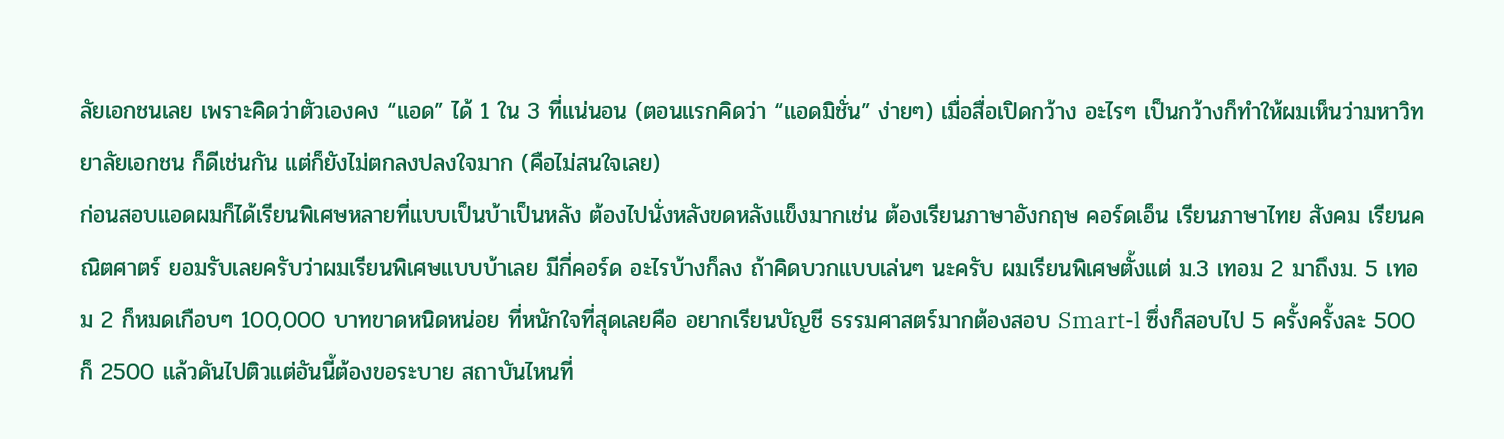ลัยเอกชนเลย เพราะคิดว่าตัวเองคง “แอด” ได้ 1 ใน 3 ที่แน่นอน (ตอนแรกคิดว่า “แอดมิชั่น” ง่ายๆ) เมื่อสื่อเปิดกว้าง อะไรๆ เป็นกว้างก็ทำให้ผมเห็นว่ามหาวิทยาลัยเอกชน ก็ดีเช่นกัน แต่ก็ยังไม่ตกลงปลงใจมาก (คือไม่สนใจเลย)
ก่อนสอบแอดผมก็ได้เรียนพิเศษหลายที่แบบเป็นบ้าเป็นหลัง ต้องไปนั่งหลังขดหลังแข็งมากเช่น ต้องเรียนภาษาอังกฤษ คอร์ดเอ็น เรียนภาษาไทย สังคม เรียนคณิตศาตร์ ยอมรับเลยครับว่าผมเรียนพิเศษแบบบ้าเลย มีกี่คอร์ด อะไรบ้างก็ลง ถ้าคิดบวกแบบเล่นๆ นะครับ ผมเรียนพิเศษตั้งแต่ ม.3 เทอม 2 มาถึงม. 5 เทอม 2 ก็หมดเกือบๆ 100,000 บาทขาดหนิดหน่อย ที่หนักใจที่สุดเลยคือ อยากเรียนบัญชี ธรรมศาสตร์มากต้องสอบ Smart-l ซึ่งก็สอบไป 5 ครั้งครั้งละ 500 ก็ 2500 แล้วดันไปติวแต่อันนี้ต้องขอระบาย สถาบันไหนที่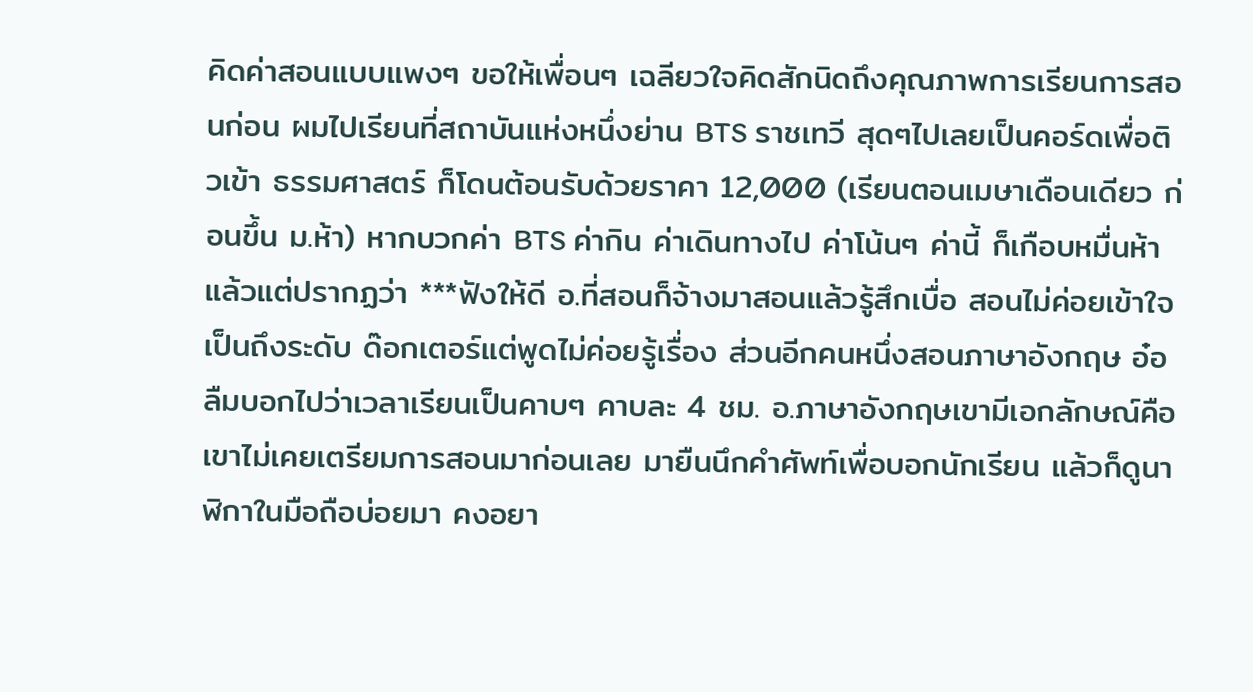คิดค่าสอนแบบแพงๆ ขอให้เพื่อนๆ เฉลียวใจคิดสักนิดถึงคุณภาพการเรียนการสอนก่อน ผมไปเรียนที่สถาบันแห่งหนึ่งย่าน BTS ราชเทวี สุดๆไปเลยเป็นคอร์ดเพื่อติวเข้า ธรรมศาสตร์ ก็โดนต้อนรับด้วยราคา 12,000 (เรียนตอนเมษาเดือนเดียว ก่อนขึ้น ม.ห้า) หากบวกค่า BTS ค่ากิน ค่าเดินทางไป ค่าโน้นๆ ค่านี้ ก็เกือบหมื่นห้าแล้วแต่ปรากฏว่า ***ฟังให้ดี อ.ที่สอนก็จ้างมาสอนแล้วรู้สึกเบื่อ สอนไม่ค่อยเข้าใจเป็นถึงระดับ ด๊อกเตอร์แต่พูดไม่ค่อยรู้เรื่อง ส่วนอีกคนหนึ่งสอนภาษาอังกฤษ อ๋อลืมบอกไปว่าเวลาเรียนเป็นคาบๆ คาบละ 4 ชม. อ.ภาษาอังกฤษเขามีเอกลักษณ์คือเขาไม่เคยเตรียมการสอนมาก่อนเลย มายืนนึกคำศัพท์เพื่อบอกนักเรียน แล้วก็ดูนาฬิกาในมือถือบ่อยมา คงอยา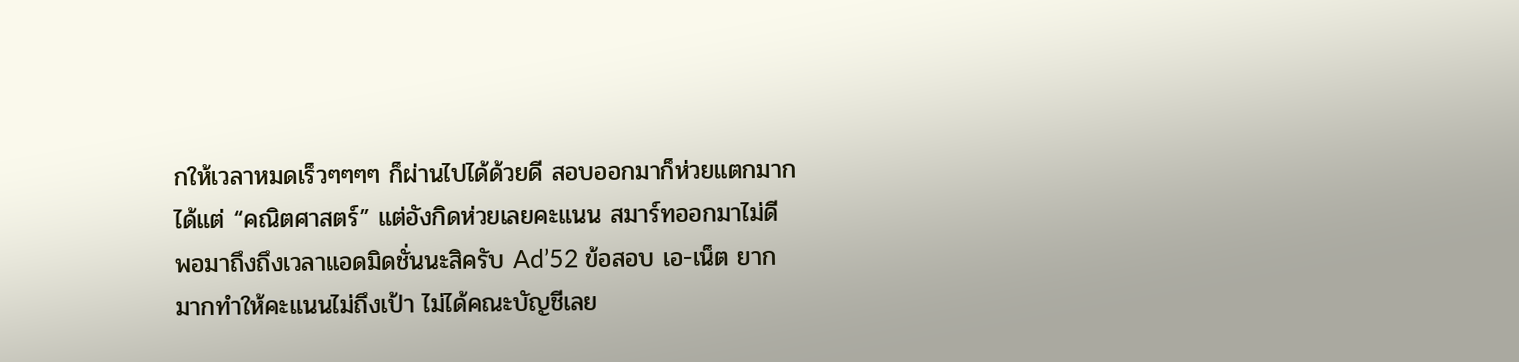กให้เวลาหมดเร็วๆๆๆๆ ก็ผ่านไปได้ด้วยดี สอบออกมาก็ห่วยแตกมากได้แต่ “คณิตศาสตร์” แต่อังกิดห่วยเลยคะแนน สมาร์ทออกมาไม่ดี
พอมาถึงถึงเวลาแอดมิดชั่นนะสิครับ Ad’52 ข้อสอบ เอ-เน็ต ยากมากทำให้คะแนนไม่ถึงเป้า ไม่ได้คณะบัญชีเลย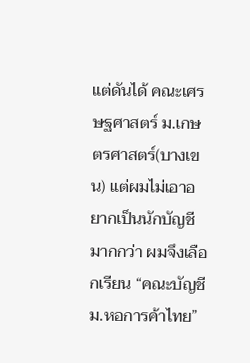แต่ดันได้ คณะเศรษฐศาสตร์ ม.เกษตรศาสตร์(บางเขน) แต่ผมไม่เอาอยากเป็นนักบัญชีมากกว่า ผมจึงเลือกเรียน “คณะบัญชี ม.หอการค้าไทย”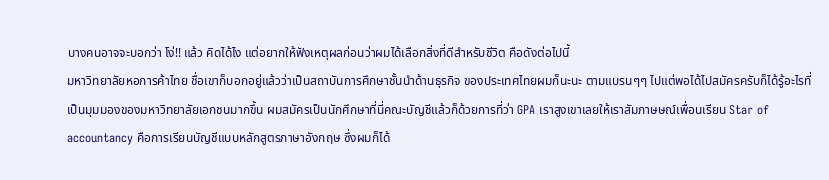บางคนอาจจะบอกว่า โง่!! แล้ว คิดได้ไง แต่อยากให้ฟังเหตุผลก่อนว่าผมได้เลือกสิ่งที่ดีสำหรับชีวิต คือดังต่อไปนี้
มหาวิทยาลัยหอการค้าไทย ชื่อเขาก็บอกอยู่แล้วว่าเป็นสถาบันการศึกษาชั้นนำด้านธุรกิจ ของประเทศไทยผมก็นะนะ ตามแบรนๆๆ ไปแต่พอได้ไปสมัครครับก็ได้รู้อะไรที่เป็นมุมมองของมหาวิทยาลัยเอกชนมากขึ้น ผมสมัครเป็นนักศึกษาที่นี่คณะบัญชีแล้วก็ด้วยการที่ว่า GPA เราสูงเขาเลยให้เราสัมภาษษณ์เพื่อนเรียน Star of accountancy คือการเรียนบัญชีแบบหลักสูตรภาษาอังกฤษ ซึ่งผมก็ได้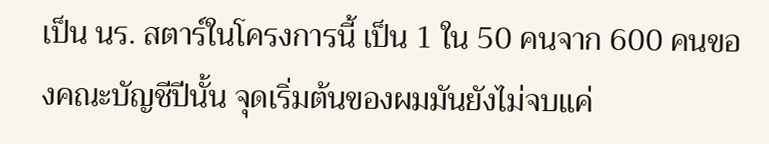เป็น นร. สตาร์ในโครงการนี้ เป็น 1 ใน 50 คนจาก 600 คนของคณะบัญชีปีนั้น จุดเริ่มต้นของผมมันยังไม่จบแค่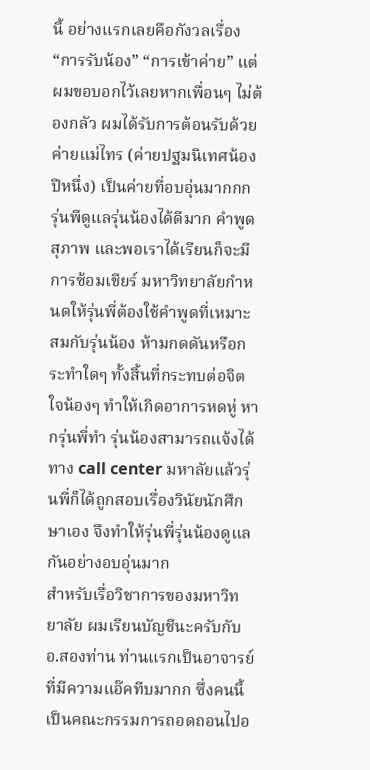นี้ อย่างแรกเลยคือกังวลเรื่อง “การรับน้อง” “การเข้าค่าย” แต่ผมขอบอกไว้เลยหากเพื่อนๆ ไม่ต้องกลัว ผมได้รับการต้อนรับด้วย ค่ายแม่ไทร (ค่ายปฐมนิเทศน้องปีหนึ่ง) เป็นค่ายที่อบอุ่นมากกก รุ่นพีดูแลรุ่นน้องได้ดีมาก คำพูดสุภาพ และพอเราได้เรียนก็จะมีการซ้อมเชียร์ มหาวิทยาลัยกำหนดให้รุ่นพี่ต้องใช้คำพูดที่เหมาะสมกับรุ่นน้อง ห้ามกดดันหรือกระทำใดๆ ทั้งสิ้นที่กระทบต่อจิตใจน้องๆ ทำให้เกิดอาการหดหู่ หากรุ่นพี่ทำ รุ่นน้องสามารถแจ้งได้ทาง call center มหาลัยแล้วรุ่นพี่ก็ได้ถูกสอบเรื่องวินัยนักศึกษาเอง จึงทำให้รุ่นพี่รุ่นน้องดูแลกันอย่างอบอุ่นมาก
สำหรับเรื่อวิชาการของมหาวิทยาลัย ผมเรียนบัญชีนะครับกับ อ.สองท่าน ท่านแรกเป็นอาจารย์ที่มีความแอ๊คทีบมากก ซึ่งคนนี้เป็นคณะกรรมการถอดถอนไปอ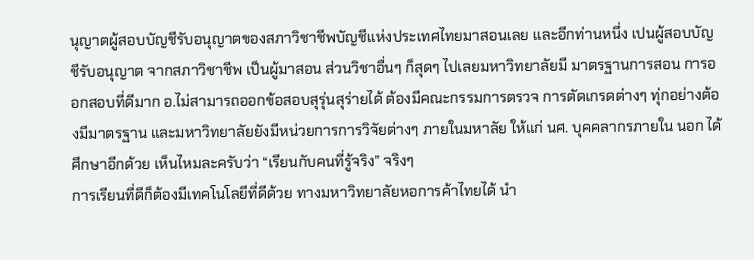นุญาตผู้สอบบัญชีรับอนุญาตของสภาวิชาชีพบัญชีแห่งประเทศไทยมาสอนเลย และอีกท่านหนึ่ง เปนผู้สอบบัญชีรับอนุญาต จากสภาวิชาชีพ เป็นผู้มาสอน ส่วนวิชาอื่นๆ ก็สุดๆ ไปเลยมหาวิทยาลัยมี มาตรฐานการสอน การออกสอบที่ดีมาก อ.ไม่สามารถออกข้อสอบสุรุ่นสุร่ายได้ ต้องมีคณะกรรมการตรวจ การตัดเกรดต่างๆ ทุ่กอย่างต้องมีมาตรฐาน และมหาวิทยาลัยยังมีหน่วยการการวิจัยต่างๆ ภายในมหาลัย ให้แก่ นศ. บุคคลากรภายใน นอก ได้ศึกษาอีกด้วย เห็นไหมละครับว่า “เรียนกับคนที่รู้จริง” จริงๆ
การเรียนที่ดีก็ต้องมีเทคโนโลยีที่ดีด้วย ทางมหาวิทยาลัยหอการค้าไทยได้ นำ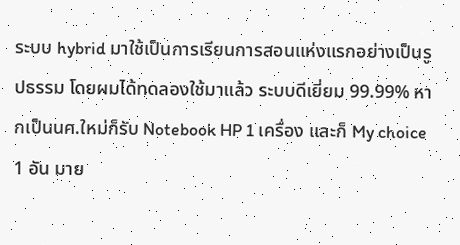ระบบ hybrid มาใช้เป็นการเรียนการสอนแห่งแรกอย่างเป็นรูปธรรม โดยผมได้ทดลองใช้มาแล้ว ระบบดีเยี่ยม 99.99% หากเป็นนศ.ใหม่ก็รับ Notebook HP 1 เครื่อง และก็ My choice 1 อัน มาย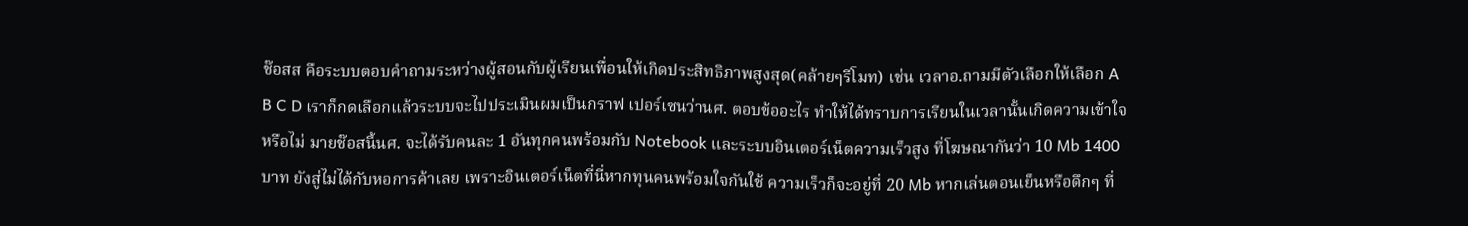ช๊อสส คือระบบตอบคำถามระหว่างผู้สอนกับผู้เรียนเพื่อนให้เกิดประสิทธิภาพสูงสุด(คล้ายๆรีโมท) เช่น เวลาอ.ถามมีตัวเลือกให้เลือก A B C D เราก็กดเลือกแล้วระบบจะไปประเมินผมเป็นกราฟ เปอร์เซนว่านศ. ตอบข้ออะไร ทำให้ได้ทราบการเรียนในเวลานั้นเกิดความเข้าใจหรือไม่ มายช๊อสนี้นศ. จะได้รับคนละ 1 อันทุกคนพร้อมกับ Notebook และระบบอินเตอร์เน็ตความเร็วสูง ที่โฆษณากันว่า 10 Mb 1400 บาท ยังสู่ไม่ได้กับหอการค้าเลย เพราะอินเตอร์เน็ตที่นี่หากทุนคนพร้อมใจกันใช้ ความเร็วก็จะอยู่ที่ 20 Mb หากเล่นตอนเย็นหรือดึกๆ ที่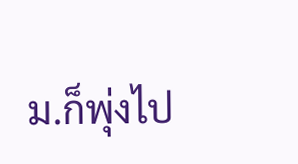ม.ก็พุ่งไป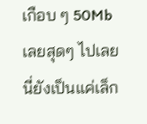เกือบ ๆ 50Mb เลยสุดๆ ไปเลย นี่ยังเป็นแค่เล็ก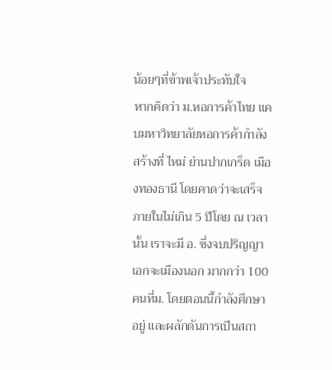น้อยๆที่ข้าพเจ้าประทับใจ
หากคิดว่า ม.หอการค้าไทย แคบมหาวิทยาลัยหอการค้ากำลังสร้างที่ ไหม่ ย่านปากเกร็ด เมืองทองธานี โดยคาดว่าจะเสร็จภายในไม่เกิน 5 ปีโดย ณ เวลานั้น เราจะมี อ. ซึ่งจบปริญญาเอกจะเมืองนอก มากกว่า 100 คนที่ม. โดยตอนนี้กำลังศึกษาอยู่ และผลักดันการเป็นสถา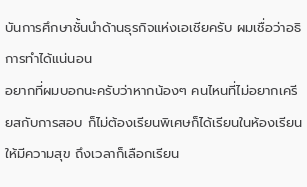บันการศึกษาชั้นนำด้านธุรกิจแห่งเอเชียครับ ผมเชื่อว่าอธิการทำได้แน่นอน
อยากที่ผมบอกนะครับว่าหากน้องๆ คนไหนที่ไม่อยากเครียสกับการสอบ ก็ไม่ต้องเรียนพิเศษก็ได้เรียนในห้องเรียนให้มีความสุข ถึงเวลาก็เลือกเรียน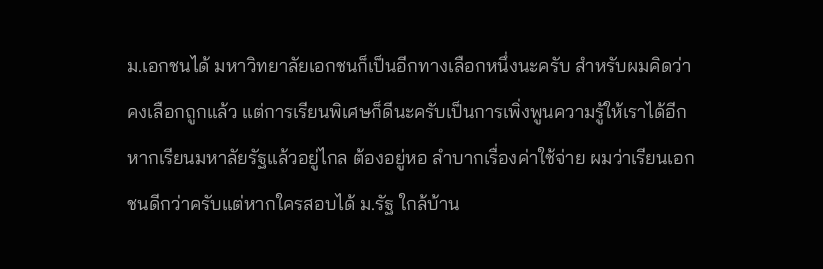ม.เอกชนได้ มหาวิทยาลัยเอกชนก็เป็นอีกทางเลือกหนึ่งนะครับ สำหรับผมคิดว่าคงเลือกถูกแล้ว แต่การเรียนพิเศษก็ดีนะครับเป็นการเพิ่งพูนความรู้ให้เราได้อีก หากเรียนมหาลัยรัฐแล้วอยู่ไกล ต้องอยู่หอ ลำบากเรื่องค่าใช้จ่าย ผมว่าเรียนเอกชนดีกว่าครับแต่หากใครสอบได้ ม.รัฐ ใกล้บ้าน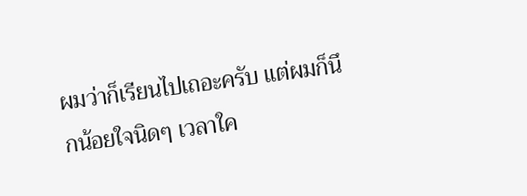ผมว่าก็เรียนไปเถอะครับ แต่ผมก็นึกน้อยใจนิดๆ เวลาใค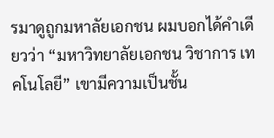รมาดูถูกมหาลัยเอกชน ผมบอกได้คำเดียวว่า “มหาวิทยาลัยเอกชน วิชาการ เทคโนโลยี” เขามีความเป็นชั้น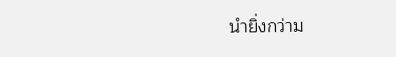นำยิ่งกว่าม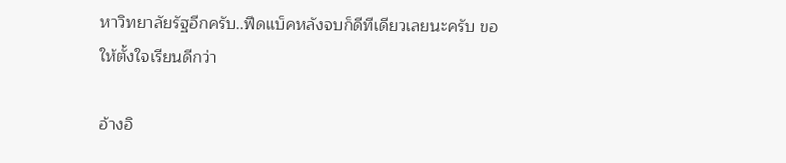หาวิทยาลัยรัฐอีกครับ..ฟีดแบ็คหลังจบก็ดีทีเดียวเลยนะครับ ขอให้ตั้งใจเรียนดีกว่า

อ้างอิ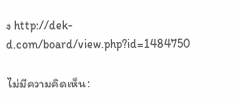ง http://dek-d.com/board/view.php?id=1484750

ไม่มีความคิดเห็น: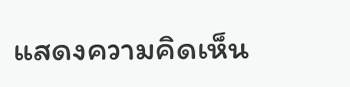แสดงความคิดเห็น